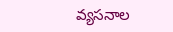వ్యసనాల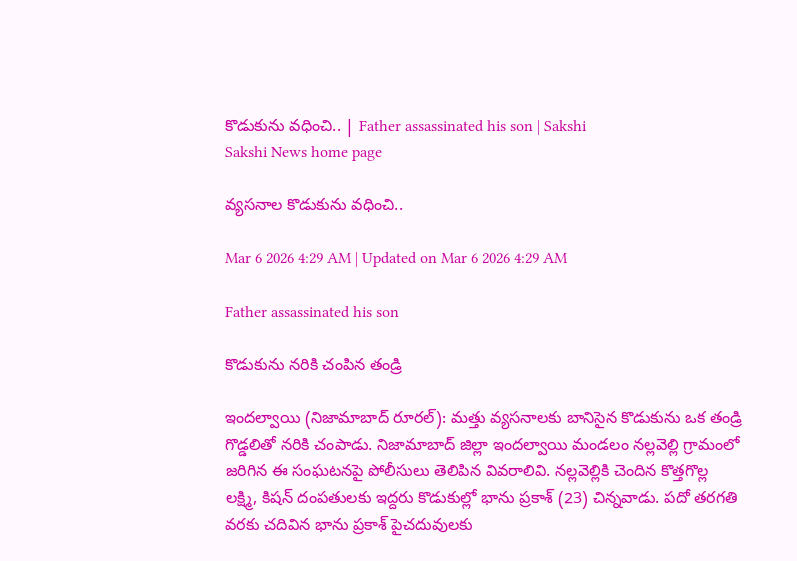కొడుకును వధించి.. | Father assassinated his son | Sakshi
Sakshi News home page

వ్యసనాల కొడుకును వధించి..

Mar 6 2026 4:29 AM | Updated on Mar 6 2026 4:29 AM

Father assassinated his son

కొడుకును నరికి చంపిన తండ్రి

ఇందల్వాయి (నిజామాబాద్‌ రూరల్‌): మత్తు వ్యసనాలకు బానిసైన కొడుకును ఒక తండ్రి గొడ్డలితో నరికి చంపాడు. నిజామాబాద్‌ జిల్లా ఇందల్వాయి మండలం నల్లవెల్లి గ్రామంలో జరిగిన ఈ సంఘటనపై పోలీసులు తెలిపిన వివరాలివి. నల్లవెల్లికి చెందిన కొత్తగొల్ల లక్ష్మి, కిషన్‌ దంపతులకు ఇద్దరు కొడుకుల్లో భాను ప్రకాశ్‌ (23) చిన్నవాడు. పదో తరగతి వరకు చదివిన భాను ప్రకాశ్‌ పైచదువులకు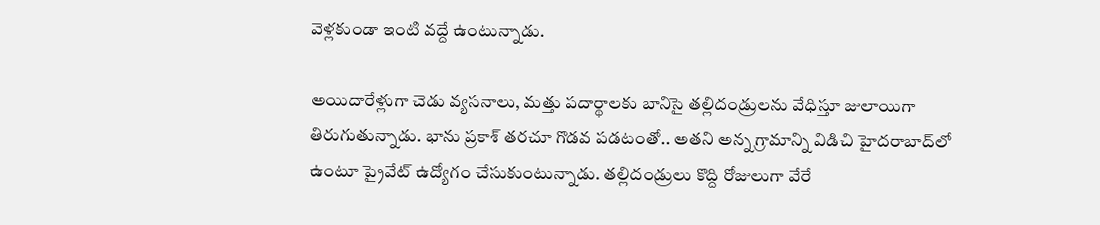వెళ్లకుండా ఇంటి వద్దే ఉంటున్నాడు.

అయిదారేళ్లుగా చెడు వ్యసనాలు, మత్తు పదార్థాలకు బానిసై తల్లిదండ్రులను వేధిస్తూ జులాయిగా తిరుగుతున్నాడు. భాను ప్రకాశ్‌ తరచూ గొడవ పడటంతో.. అతని అన్న గ్రామాన్ని విడిచి హైదరాబాద్‌లో ఉంటూ ప్రైవేట్‌ ఉద్యోగం చేసుకుంటున్నాడు. తల్లిదండ్రులు కొద్ది రోజులుగా వేరే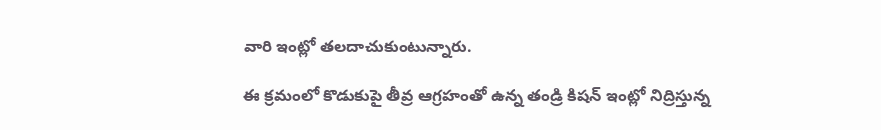వారి ఇంట్లో తలదాచుకుంటున్నారు.

ఈ క్రమంలో కొడుకుపై తీవ్ర ఆగ్రహంతో ఉన్న తండ్రి కిషన్‌ ఇంట్లో నిద్రిస్తున్న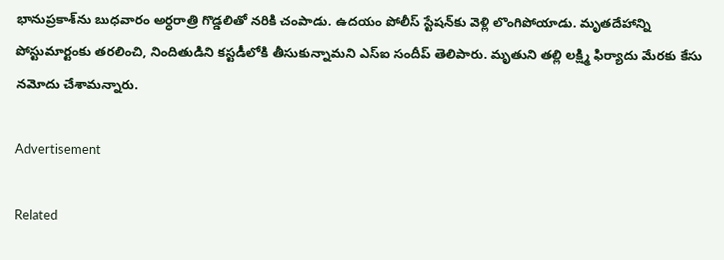భానుప్రకాశ్‌ను బుధవారం అర్ధరాత్రి గొడ్డలితో నరికి చంపాడు. ఉదయం పోలీస్‌ స్టేషన్‌కు వెళ్లి లొంగిపోయాడు. మృతదేహాన్ని పోస్టుమార్టంకు తరలించి, నిందితుడిని కస్టడీలోకి తీసుకున్నామని ఎస్‌ఐ సందీప్‌ తెలిపారు. మృతుని తల్లి లక్ష్మి ఫిర్యాదు మేరకు కేసు నమోదు చేశామన్నారు.

Advertisement

Related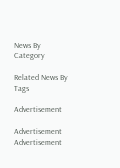News By Category

Related News By Tags

Advertisement

Advertisement
Advertisement